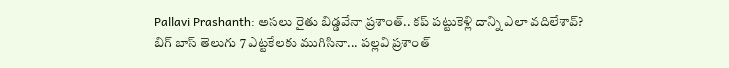Pallavi Prashanth: అసలు రైతు బిడ్డవేనా ప్రశాంత్.. కప్ పట్టుకెళ్లి దాన్ని ఎలా వదిలేశావ్?
బిగ్ బాస్ తెలుగు 7 ఎట్టకేలకు ముగిసినా... పల్లవి ప్రశాంత్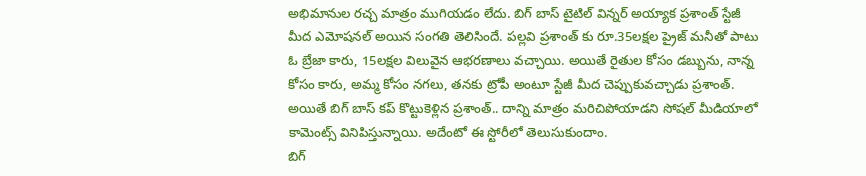అభిమానుల రచ్చ మాత్రం ముగియడం లేదు. బిగ్ బాస్ టైటిల్ విన్నర్ అయ్యాక ప్రశాంత్ స్టేజీ మీద ఎమోషనల్ అయిన సంగతి తెలిసిందే. పల్లవి ప్రశాంత్ కు రూ.35లక్షల ప్రైజ్ మనీతో పాటు ఓ బ్రేజా కారు, 15లక్షల విలువైన ఆభరణాలు వచ్చాయి. అయితే రైతుల కోసం డబ్బును, నాన్న కోసం కారు, అమ్మ కోసం నగలు, తనకు ట్రోపీ అంటూ స్టేజీ మీద చెప్పుకువచ్చాడు ప్రశాంత్. అయితే బిగ్ బాస్ కప్ కొట్టుకెళ్లిన ప్రశాంత్.. దాన్ని మాత్రం మరిచిపోయాడని సోషల్ మీడియాలో కామెంట్స్ వినిపిస్తున్నాయి. అదేంటో ఈ స్టోరీలో తెలుసుకుందాం.
బిగ్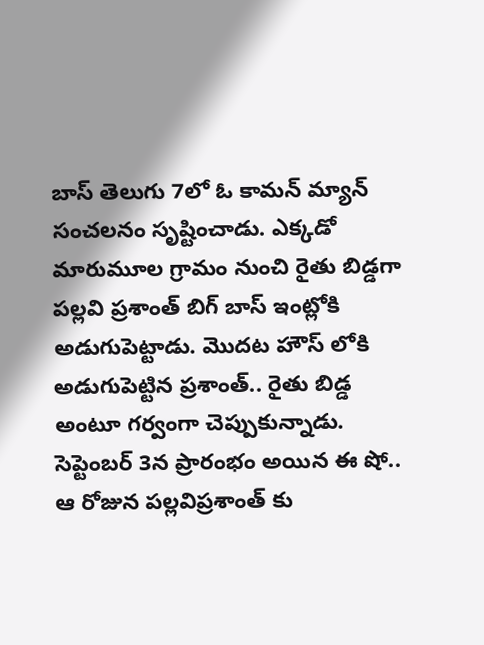బాస్ తెలుగు 7లో ఓ కామన్ మ్యాన్ సంచలనం సృష్టించాడు. ఎక్కడో మారుమూల గ్రామం నుంచి రైతు బిడ్డగా పల్లవి ప్రశాంత్ బిగ్ బాస్ ఇంట్లోకి అడుగుపెట్టాడు. మొదట హౌస్ లోకి అడుగుపెట్టిన ప్రశాంత్.. రైతు బిడ్డ అంటూ గర్వంగా చెప్పుకున్నాడు. సెప్టెంబర్ 3న ప్రారంభం అయిన ఈ షో.. ఆ రోజున పల్లవిప్రశాంత్ కు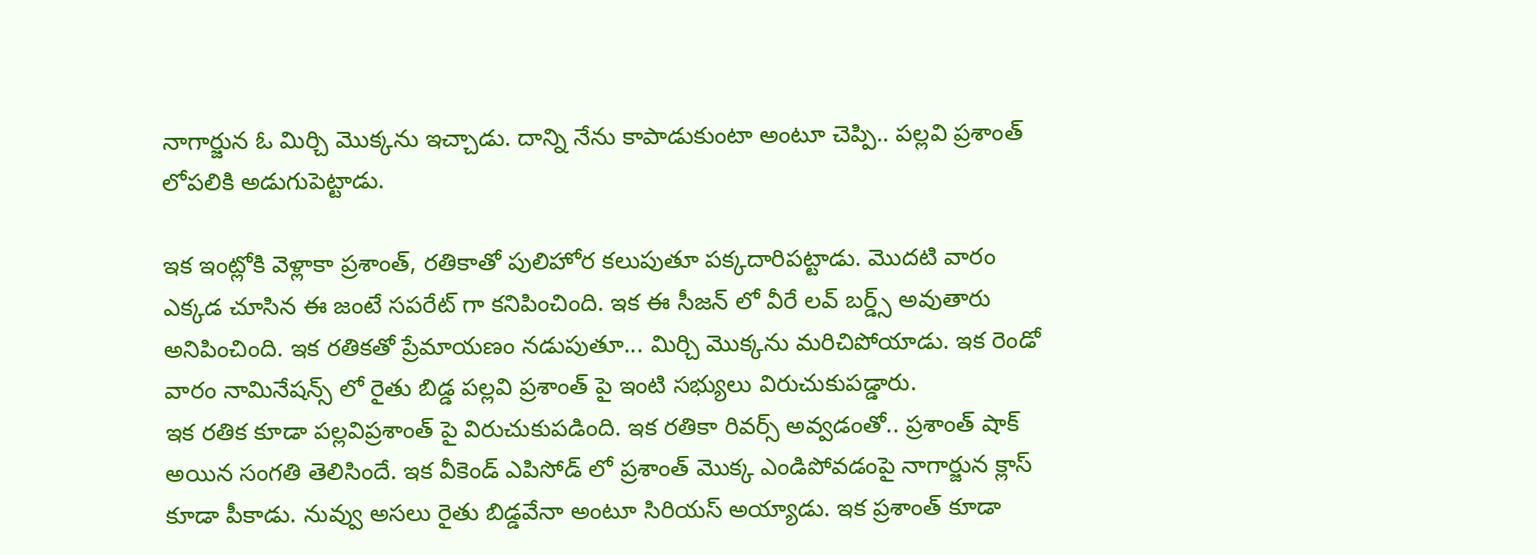నాగార్జున ఓ మిర్చి మొక్కను ఇచ్చాడు. దాన్ని నేను కాపాడుకుంటా అంటూ చెప్పి.. పల్లవి ప్రశాంత్ లోపలికి అడుగుపెట్టాడు.

ఇక ఇంట్లోకి వెళ్లాకా ప్రశాంత్, రతికాతో పులిహోర కలుపుతూ పక్కదారిపట్టాడు. మొదటి వారం ఎక్కడ చూసిన ఈ జంటే సపరేట్ గా కనిపించింది. ఇక ఈ సీజన్ లో వీరే లవ్ బర్డ్స్ అవుతారు అనిపించింది. ఇక రతికతో ప్రేమాయణం నడుపుతూ... మిర్చి మొక్కను మరిచిపోయాడు. ఇక రెండో వారం నామినేషన్స్ లో రైతు బిడ్డ పల్లవి ప్రశాంత్ పై ఇంటి సభ్యులు విరుచుకుపడ్డారు.
ఇక రతిక కూడా పల్లవిప్రశాంత్ పై విరుచుకుపడింది. ఇక రతికా రివర్స్ అవ్వడంతో.. ప్రశాంత్ షాక్ అయిన సంగతి తెలిసిందే. ఇక వీకెండ్ ఎపిసోడ్ లో ప్రశాంత్ మొక్క ఎండిపోవడంపై నాగార్జున క్లాస్ కూడా పీకాడు. నువ్వు అసలు రైతు బిడ్డవేనా అంటూ సిరియస్ అయ్యాడు. ఇక ప్రశాంత్ కూడా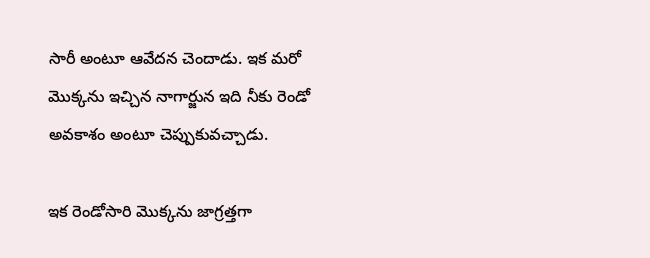సారీ అంటూ ఆవేదన చెందాడు. ఇక మరో మొక్కను ఇచ్చిన నాగార్జున ఇది నీకు రెండో అవకాశం అంటూ చెప్పుకువచ్చాడు.

ఇక రెండోసారి మొక్కను జాగ్రత్తగా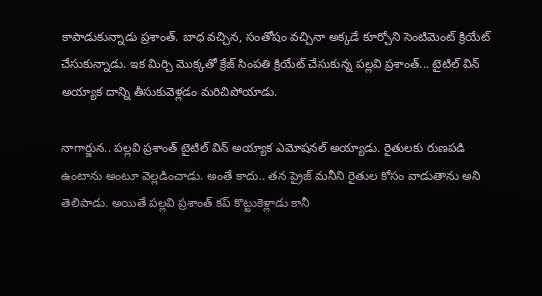కాపాడుకున్నాడు ప్రశాంత్. బాధ వచ్చిన, సంతోషం వచ్చినా అక్కడే కూర్చోని సెంటిమెంట్ క్రియేట్ చేసుకున్నాడు. ఇక మిర్చి మొక్కతో క్రేజ్ సింపతి క్రియేట్ చేసుకున్న పల్లవి ప్రశాంత్... టైటిల్ విన్ అయ్యాక దాన్ని తీసుకువెళ్లడం మరిచిపోయాడు.

నాగార్జున.. పల్లవి ప్రశాంత్ టైటిల్ విన్ అయ్యాక ఎమోషనల్ అయ్యాడు. రైతులకు రుణపడి ఉంటాను అంటూ వెల్లడించాడు. అంతే కాదు.. తన ప్రైజ్ మనీని రైతుల కోసం వాడుతాను అని తెలిపాడు. అయితే పల్లవి ప్రశాంత్ కప్ కొట్టుకెళ్లాడు కానీ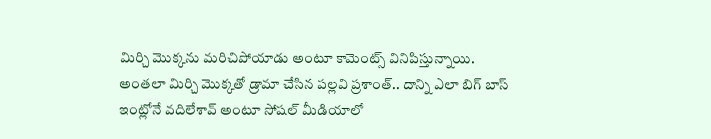మిర్చి మొక్కను మరిచిపోయాడు అంటూ కామెంట్స్ వినిపిస్తున్నాయి. అంతలా మిర్చి మొక్కతో డ్రామా చేసిన పల్లవి ప్రశాంత్.. దాన్ని ఎలా బిగ్ బాస్ ఇంట్లోనే వదిలేశావ్ అంటూ సోషల్ మీడియాలో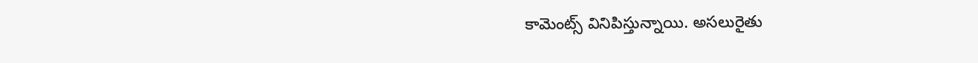కామెంట్స్ వినిపిస్తున్నాయి. అసలురైతు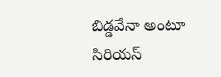బిడ్డవేనా అంటూ సిరియస్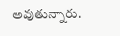అవుతున్నారు.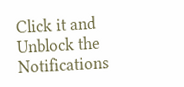Click it and Unblock the Notifications